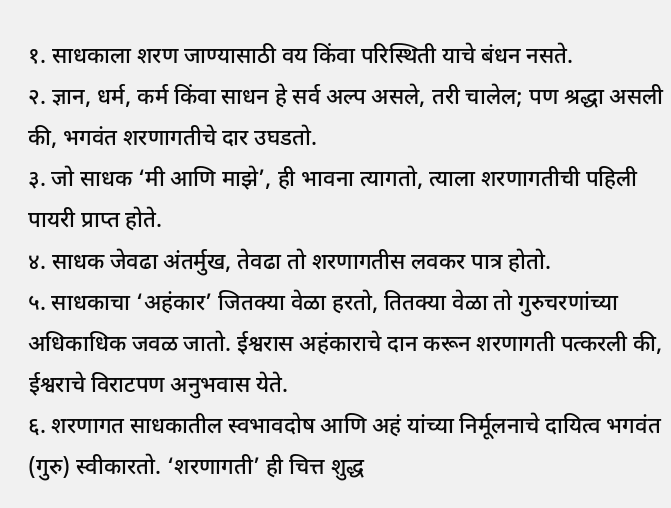१. साधकाला शरण जाण्यासाठी वय किंवा परिस्थिती याचे बंधन नसते.
२. ज्ञान, धर्म, कर्म किंवा साधन हे सर्व अल्प असले, तरी चालेल; पण श्रद्धा असली की, भगवंत शरणागतीचे दार उघडतो.
३. जो साधक ‘मी आणि माझे’, ही भावना त्यागतो, त्याला शरणागतीची पहिली पायरी प्राप्त होते.
४. साधक जेवढा अंतर्मुख, तेवढा तो शरणागतीस लवकर पात्र होतो.
५. साधकाचा ‘अहंकार’ जितक्या वेळा हरतो, तितक्या वेळा तो गुरुचरणांच्या अधिकाधिक जवळ जातो. ईश्वरास अहंकाराचे दान करून शरणागती पत्करली की, ईश्वराचे विराटपण अनुभवास येते.
६. शरणागत साधकातील स्वभावदोष आणि अहं यांच्या निर्मूलनाचे दायित्व भगवंत (गुरु) स्वीकारतो. ‘शरणागती’ ही चित्त शुद्ध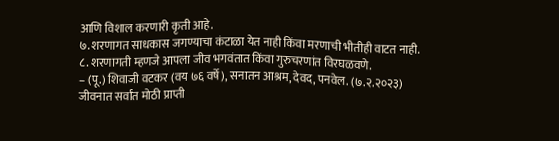आणि विशाल करणारी कृती आहे.
७. शरणागत साधकास जगण्याचा कंटाळा येत नाही किंवा मरणाची भीतीही वाटत नाही.
८. शरणागती म्हणजे आपला जीव भगवंतात किंवा गुरुचरणांत विरघळवणे.
– (पू.) शिवाजी वटकर (वय ७६ वर्षे), सनातन आश्रम, देवद, पनवेल. (७.२.२०२३)
जीवनात सर्वांत मोठी प्राप्ती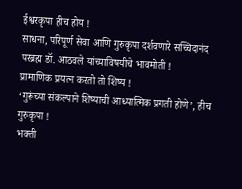ईश्वरकृपा हीच होय !
साधना, परिपूर्ण सेवा आणि गुरुकृपा दर्शवणारे सच्चिदानंद परब्रह्म डॉ. आठवले यांच्याविषयीचे भावमोती !
प्रामाणिक प्रयत्न करतो तो शिष्य !
‘गुरूंच्या संकल्पाने शिष्याची आध्यात्मिक प्रगती होणे’, हीच गुरुकृपा !
भक्ती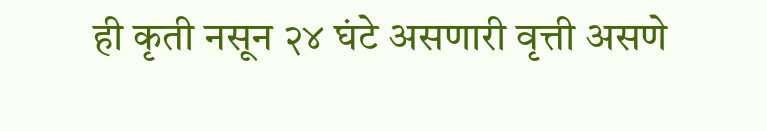ही कृती नसून २४ घंटे असणारी वृत्ती असणे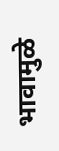भावामुळे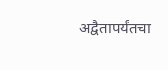अद्वैतापर्यंतचा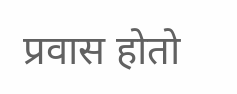प्रवास होतो